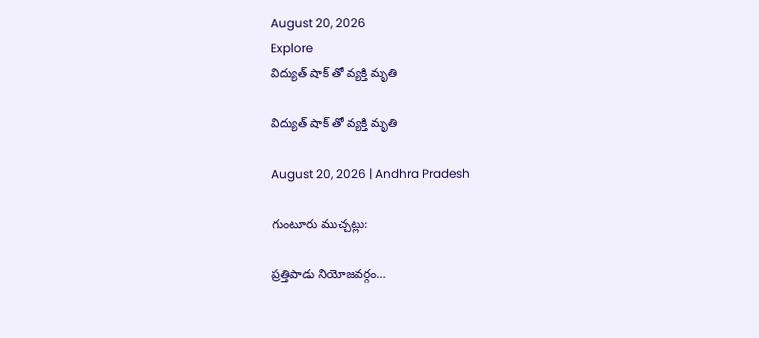August 20, 2026
Explore
విద్యుత్ షాక్ తో వ్యక్తి మృతి

విద్యుత్ షాక్ తో వ్యక్తి మృతి

August 20, 2026 | Andhra Pradesh

గుంటూరు ముచ్చట్లు:

ప్రత్తిపాడు నియోజవర్గం…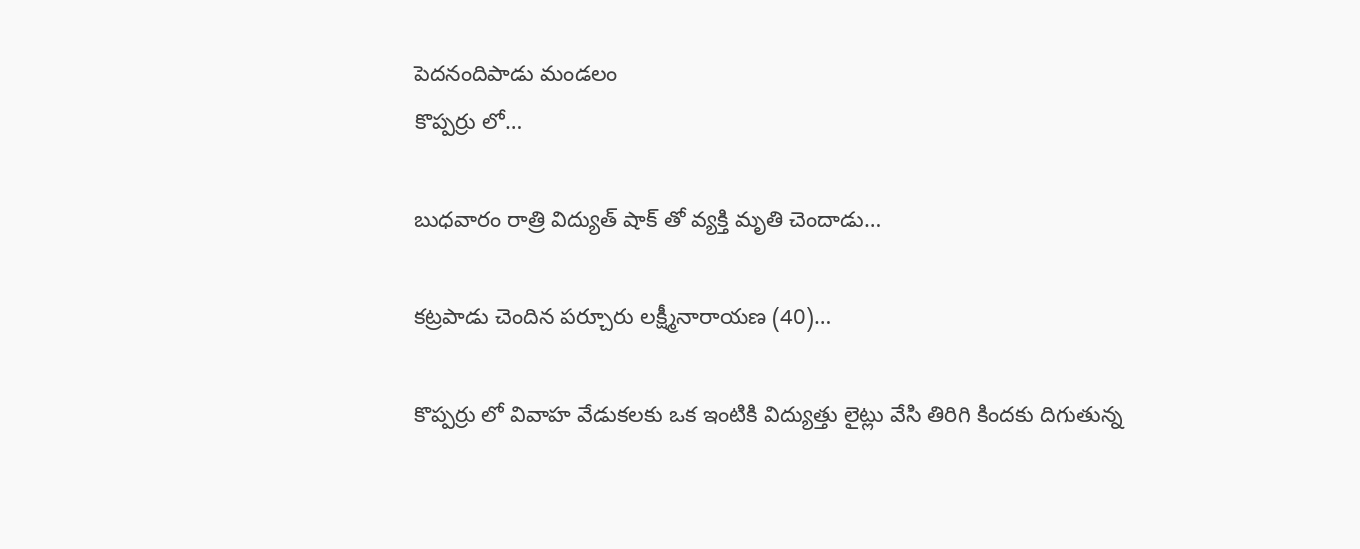పెదనందిపాడు మండలం
కొప్పర్రు లో…

బుధవారం రాత్రి విద్యుత్ షాక్ తో వ్యక్తి మృతి చెందాడు…

కట్రపాడు చెందిన పర్చూరు లక్ష్మీనారాయణ (40)…

కొప్పర్రు లో వివాహ వేడుకలకు ఒక ఇంటికి విద్యుత్తు లైట్లు వేసి తిరిగి కిందకు దిగుతున్న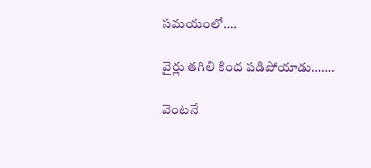సమయంలో….

వైర్లు తగిలి కింద పడిపోయాడు…….

వెంటనే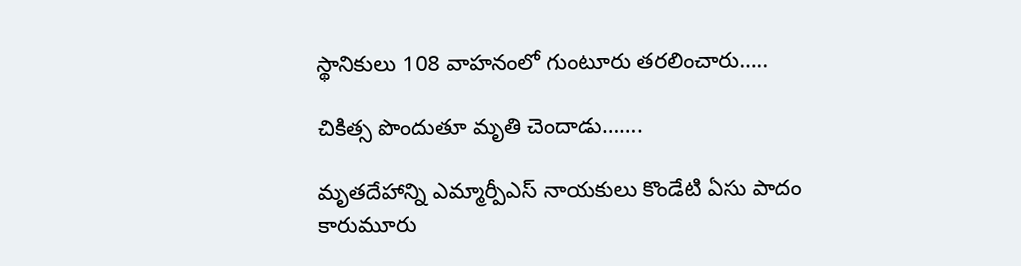స్థానికులు 108 వాహనంలో గుంటూరు తరలించారు…..

చికిత్స పొందుతూ మృతి చెందాడు…….

మృతదేహాన్ని ఎమ్మార్పీఎస్ నాయకులు కొండేటి ఏసు పాదం కారుమూరు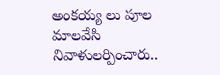అంకయ్య లు పూల మాలవేసి నివాళులర్పించారు..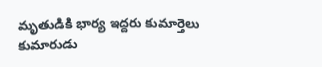మృతుడికి భార్య ఇద్దరు కుమార్తెలు కుమారుడు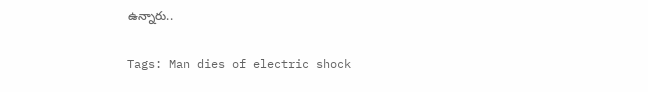ఉన్నారు..

Tags: Man dies of electric shock